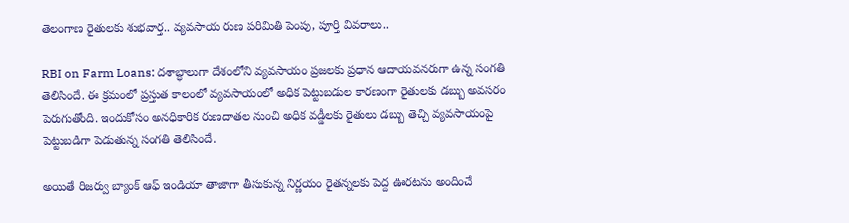తెలంగాణ రైతులకు శుభవార్త.. వ్యవసాయ రుణ పరిమితి పెంపు, పూర్తి వివరాలు..

RBI on Farm Loans: దశాబ్ధాలుగా దేశంలోని వ్యవసాయం ప్రజలకు ప్రధాన ఆదాయవనరుగా ఉన్న సంగతి తెలిసిందే. ఈ క్రమంలో ప్రస్తుత కాలంలో వ్యవసాయంలో అధిక పెట్టుబడుల కారణంగా రైతులకు డబ్బు అవసరం పెరుగుతోంది. ఇందుకోసం అనధికారిక రుణదాతల నుంచి అధిక వడ్డీలకు రైతులు డబ్బు తెచ్చి వ్యవసాయంపై పెట్టుబడిగా పెడుతున్న సంగతి తెలిసిందే.

అయితే రిజర్వు బ్యాంక్ ఆఫ్ ఇండియా తాజాగా తీసుకున్న నిర్ణయం రైతన్నలకు పెద్ద ఊరటను అందించే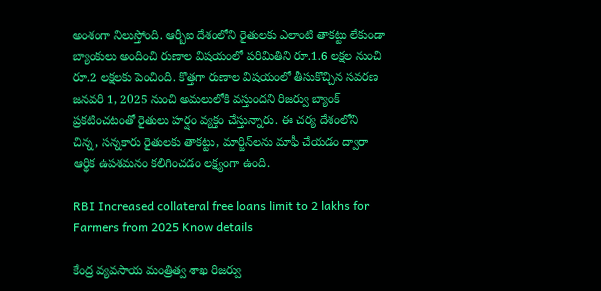అంశంగా నిలుస్తోంది. ఆర్బీఐ దేశంలోని రైతులకు ఎలాంటి తాకట్టు లేకుండా బ్యాంకులు అందించి రుణాల విషయంలో పరిమితిని రూ.1.6 లక్షల నుంచి రూ.2 లక్షలకు పెంచింది. కొత్తగా రుణాల విషయంలో తీసుకొచ్చిన సవరణ జనవరి 1, 2025 నుంచి అమలులోకి వస్తుందని రిజర్వు బ్యాంక్ ప్రకటించటంతో రైతులు హర్షం వ్యక్తం చేస్తున్నారు. ఈ చర్య దేశంలోని చిన్న, సన్నకారు రైతులకు తాకట్టు, మార్జిన్‌లను మాఫీ చేయడం ద్వారా ఆర్థిక ఉపశమనం కలిగించడం లక్ష్యంగా ఉంది.

RBI Increased collateral free loans limit to 2 lakhs for Farmers from 2025 Know details

కేంద్ర వ్యవసాయ మంత్రిత్వ శాఖ రిజర్వు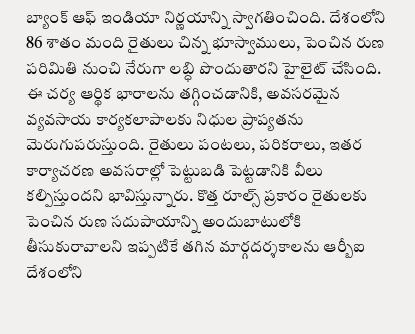బ్యాంక్ ఆఫ్ ఇండియా నిర్ణయాన్ని స్వాగతించింది. దేశంలోని 86 శాతం మంది రైతులు చిన్న భూస్వాములు, పెంచిన రుణ పరిమితి నుంచి నేరుగా లబ్ధి పొందుతారని హైలైట్ చేసింది. ఈ చర్య ఆర్థిక భారాలను తగ్గించడానికి, అవసరమైన వ్యవసాయ కార్యకలాపాలకు నిధుల ప్రాప్యతను మెరుగుపరుస్తుంది. రైతులు పంటలు, పరికరాలు, ఇతర కార్యాచరణ అవసరాల్లో పెట్టుబడి పెట్టడానికి వీలు కల్పిస్తుందని భావిస్తున్నారు. కొత్త రూల్స్ ప్రకారం రైతులకు పెంచిన రుణ సదుపాయాన్ని అందుబాటులోకి తీసుకురావాలని ఇప్పటికే తగిన మార్గదర్శకాలను ఆర్బీఐ దేశంలోని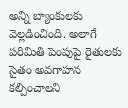అన్ని బ్యాంకులకు వెల్లడించింది. అలాగే పరిమితి పెంపుపై రైతులకు సైతం అవగాహన కల్పించాలని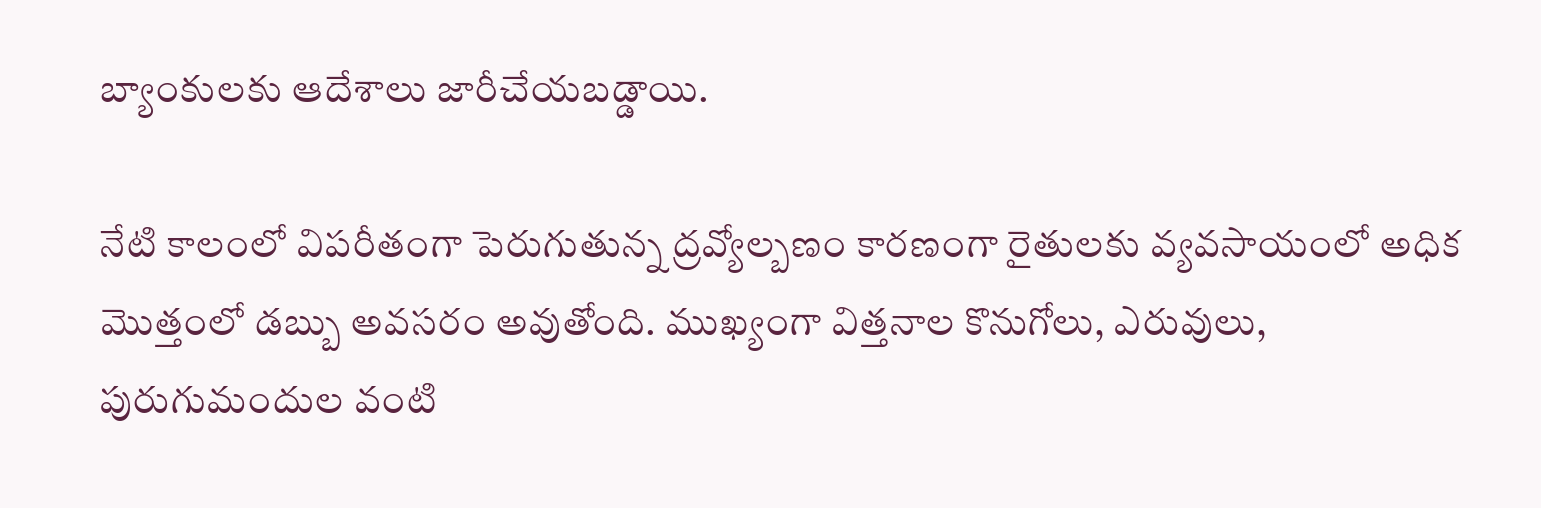బ్యాంకులకు ఆదేశాలు జారీచేయబడ్డాయి.

నేటి కాలంలో విపరీతంగా పెరుగుతున్న ద్రవ్యోల్బణం కారణంగా రైతులకు వ్యవసాయంలో అధిక మెుత్తంలో డబ్బు అవసరం అవుతోంది. ముఖ్యంగా విత్తనాల కొనుగోలు, ఎరువులు, పురుగుమందుల వంటి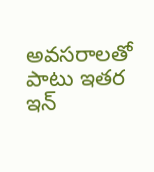అవసరాలతో పాటు ఇతర ఇన్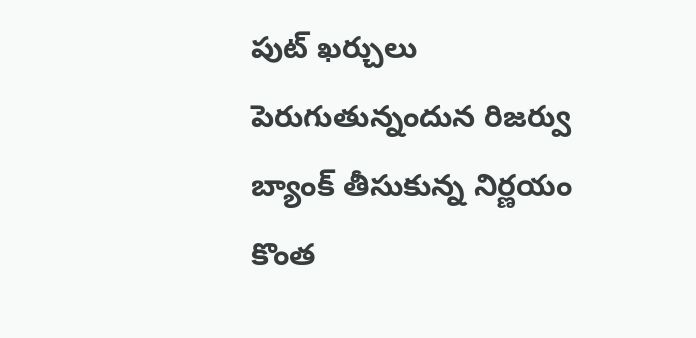పుట్ ఖర్చులు పెరుగుతున్నందున రిజర్వు బ్యాంక్ తీసుకున్న నిర్ణయం కొంత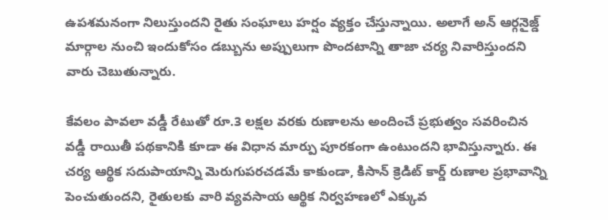ఉపశమనంగా నిలుస్తుందని రైతు సంఘాలు హర్షం వ్యక్తం చేస్తున్నాయి. అలాగే అన్ ఆర్గనైజ్డ్ మార్గాల నుంచి ఇందుకోసం డబ్బును అప్పులుగా పొందటాన్ని తాజా చర్య నివారిస్తుందని వారు చెబుతున్నారు.

కేవలం పావలా వడ్డీ రేటుతో రూ.3 లక్షల వరకు రుణాలను అందించే ప్రభుత్వం సవరించిన వడ్డీ రాయితీ పథకానికి కూడా ఈ విధాన మార్పు పూరకంగా ఉంటుందని భావిస్తున్నారు. ఈ చర్య ఆర్థిక సదుపాయాన్ని మెరుగుపరచడమే కాకుండా, కిసాన్ క్రెడిట్ కార్డ్ రుణాల ప్రభావాన్ని పెంచుతుందని, రైతులకు వారి వ్యవసాయ ఆర్థిక నిర్వహణలో ఎక్కువ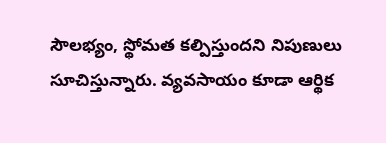సౌలభ్యం, స్థోమత కల్పిస్తుందని నిపుణులు సూచిస్తున్నారు. వ్యవసాయం కూడా ఆర్థిక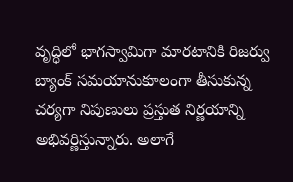వృద్ధిలో భాగస్వామిగా మారటానికి రిజర్వు బ్యాంక్ సమయానుకూలంగా తీసుకున్న చర్యగా నిపుణులు ప్రస్తుత నిర్ణయాన్ని అభివర్ణిస్తున్నారు. అలాగే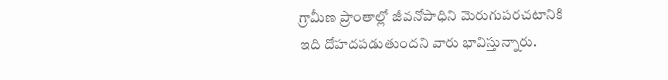గ్రామీణ ప్రాంతాల్లో జీవనోపాధిని మెరుగుపరచటానికి ఇది దోహదపడుతుందని వారు భావిస్తున్నారు.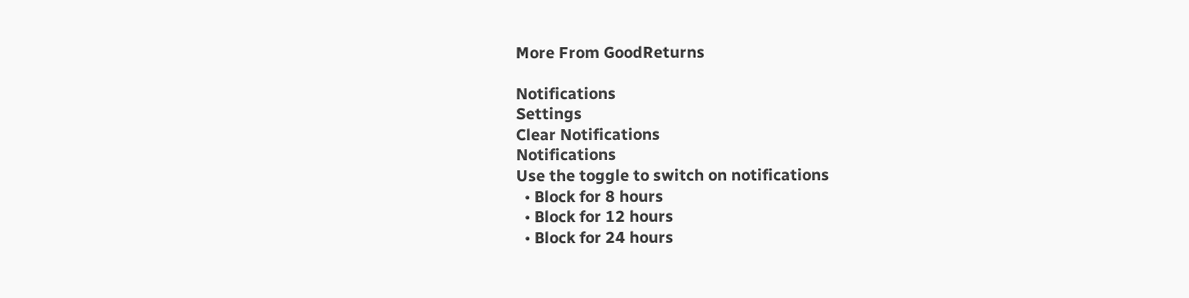More From GoodReturns

Notifications
Settings
Clear Notifications
Notifications
Use the toggle to switch on notifications
  • Block for 8 hours
  • Block for 12 hours
  • Block for 24 hours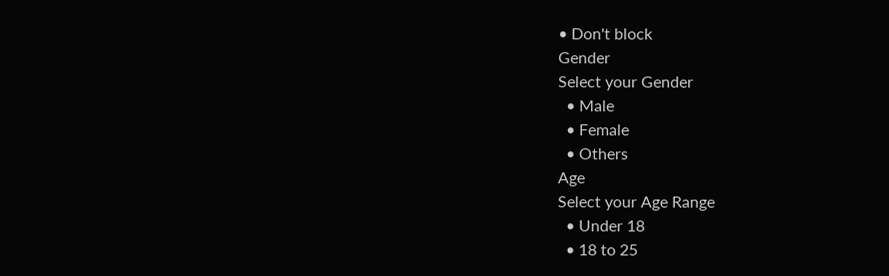• Don't block
Gender
Select your Gender
  • Male
  • Female
  • Others
Age
Select your Age Range
  • Under 18
  • 18 to 25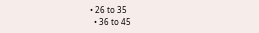• 26 to 35
  • 36 to 45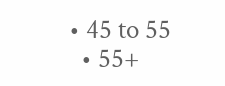• 45 to 55
  • 55+